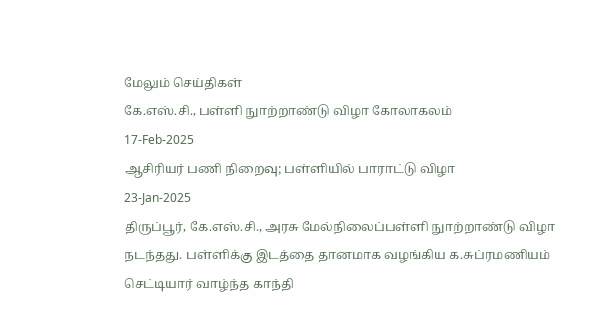மேலும் செய்திகள்
கே.எஸ்.சி., பள்ளி நுாற்றாண்டு விழா கோலாகலம்
17-Feb-2025
ஆசிரியர் பணி நிறைவு; பள்ளியில் பாராட்டு விழா
23-Jan-2025
திருப்பூர், கே.எஸ்.சி., அரசு மேல்நிலைப்பள்ளி நுாற்றாண்டு விழா நடந்தது. பள்ளிக்கு இடத்தை தானமாக வழங்கிய க.சுப்ரமணியம் செட்டியார் வாழ்ந்த காந்தி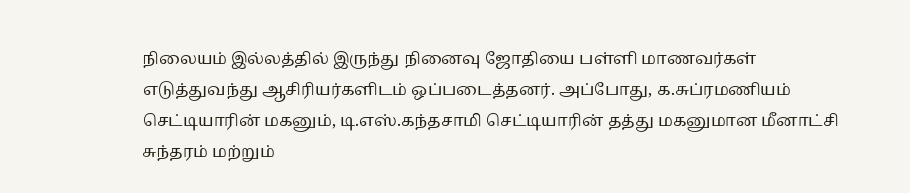நிலையம் இல்லத்தில் இருந்து நினைவு ஜோதியை பள்ளி மாணவர்கள் எடுத்துவந்து ஆசிரியர்களிடம் ஒப்படைத்தனர். அப்போது, க.சுப்ரமணியம் செட்டியாரின் மகனும், டி.எஸ்.கந்தசாமி செட்டியாரின் தத்து மகனுமான மீனாட்சி சுந்தரம் மற்றும்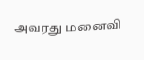அவரது மனைவி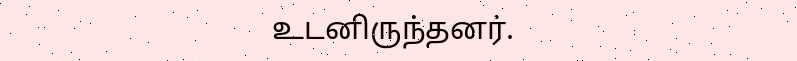உடனிருந்தனர்.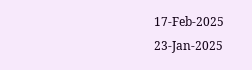17-Feb-2025
23-Jan-2025